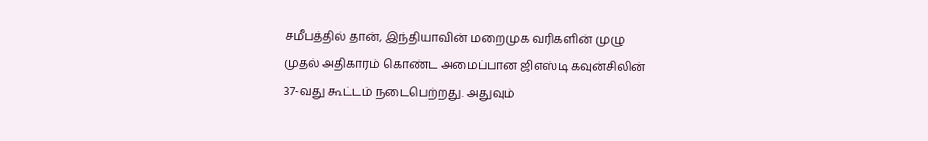சமீபத்தில் தான், இந்தியாவின் மறைமுக வரிகளின் முழு முதல் அதிகாரம் கொண்ட அமைப்பான ஜிஎஸ்டி கவுன்சிலின் 37-வது கூட்டம் நடைபெற்றது. அதுவும்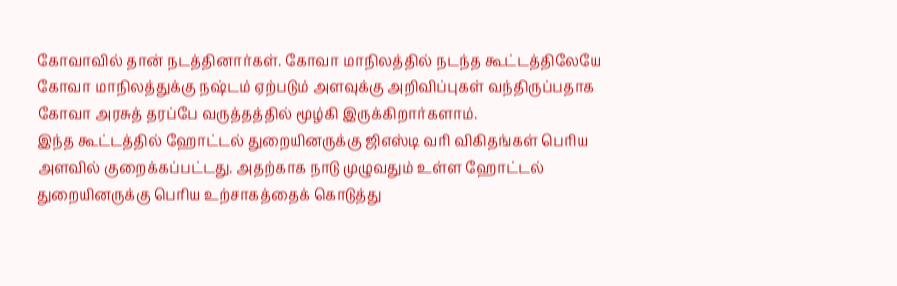கோவாவில் தான் நடத்தினார்கள். கோவா மாநிலத்தில் நடந்த கூட்டத்திலேயே கோவா மாநிலத்துக்கு நஷ்டம் ஏற்படும் அளவுக்கு அறிவிப்புகள் வந்திருப்பதாக கோவா அரசுத் தரப்பே வருத்தத்தில் மூழ்கி இருக்கிறார்களாம்.
இந்த கூட்டத்தில் ஹோட்டல் துறையினருக்கு ஜிஎஸ்டி வரி விகிதங்கள் பெரிய அளவில் குறைக்கப்பட்டது. அதற்காக நாடு முழுவதும் உள்ள ஹோட்டல் துறையினருக்கு பெரிய உற்சாகத்தைக் கொடுத்து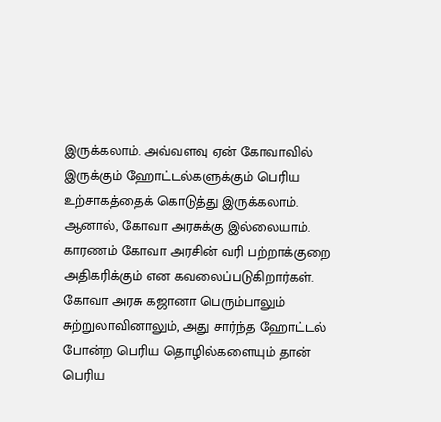இருக்கலாம். அவ்வளவு ஏன் கோவாவில் இருக்கும் ஹோட்டல்களுக்கும் பெரிய உற்சாகத்தைக் கொடுத்து இருக்கலாம். ஆனால், கோவா அரசுக்கு இல்லையாம். காரணம் கோவா அரசின் வரி பற்றாக்குறை அதிகரிக்கும் என கவலைப்படுகிறார்கள். கோவா அரசு கஜானா பெரும்பாலும் சுற்றுலாவினாலும், அது சார்ந்த ஹோட்டல் போன்ற பெரிய தொழில்களையும் தான் பெரிய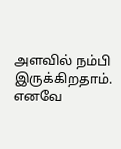அளவில் நம்பி இருக்கிறதாம். எனவே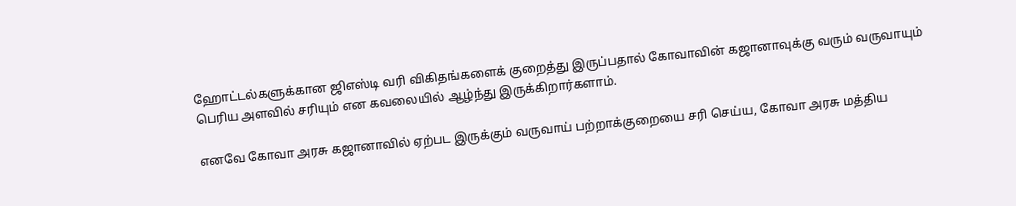ஹோட்டல்களுக்கான ஜிஎஸ்டி வரி விகிதங்களைக் குறைத்து இருப்பதால் கோவாவின் கஜானாவுக்கு வரும் வருவாயும் பெரிய அளவில் சரியும் என கவலையில் ஆழ்ந்து இருக்கிறார்களாம்.

எனவே கோவா அரசு கஜானாவில் ஏற்பட இருக்கும் வருவாய் பற்றாக்குறையை சரி செய்ய, கோவா அரசு மத்திய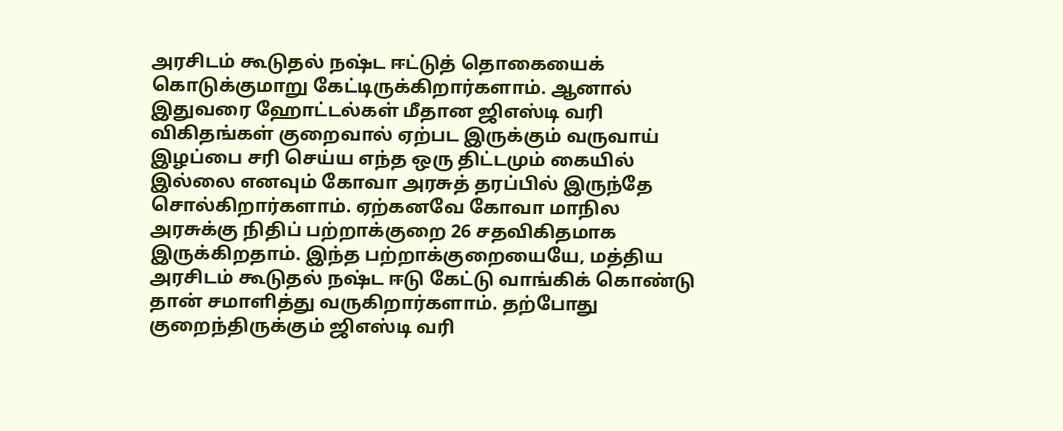அரசிடம் கூடுதல் நஷ்ட ஈட்டுத் தொகையைக் கொடுக்குமாறு கேட்டிருக்கிறார்களாம். ஆனால் இதுவரை ஹோட்டல்கள் மீதான ஜிஎஸ்டி வரி விகிதங்கள் குறைவால் ஏற்பட இருக்கும் வருவாய் இழப்பை சரி செய்ய எந்த ஒரு திட்டமும் கையில் இல்லை எனவும் கோவா அரசுத் தரப்பில் இருந்தே சொல்கிறார்களாம். ஏற்கனவே கோவா மாநில அரசுக்கு நிதிப் பற்றாக்குறை 26 சதவிகிதமாக இருக்கிறதாம். இந்த பற்றாக்குறையையே, மத்திய அரசிடம் கூடுதல் நஷ்ட ஈடு கேட்டு வாங்கிக் கொண்டு தான் சமாளித்து வருகிறார்களாம். தற்போது குறைந்திருக்கும் ஜிஎஸ்டி வரி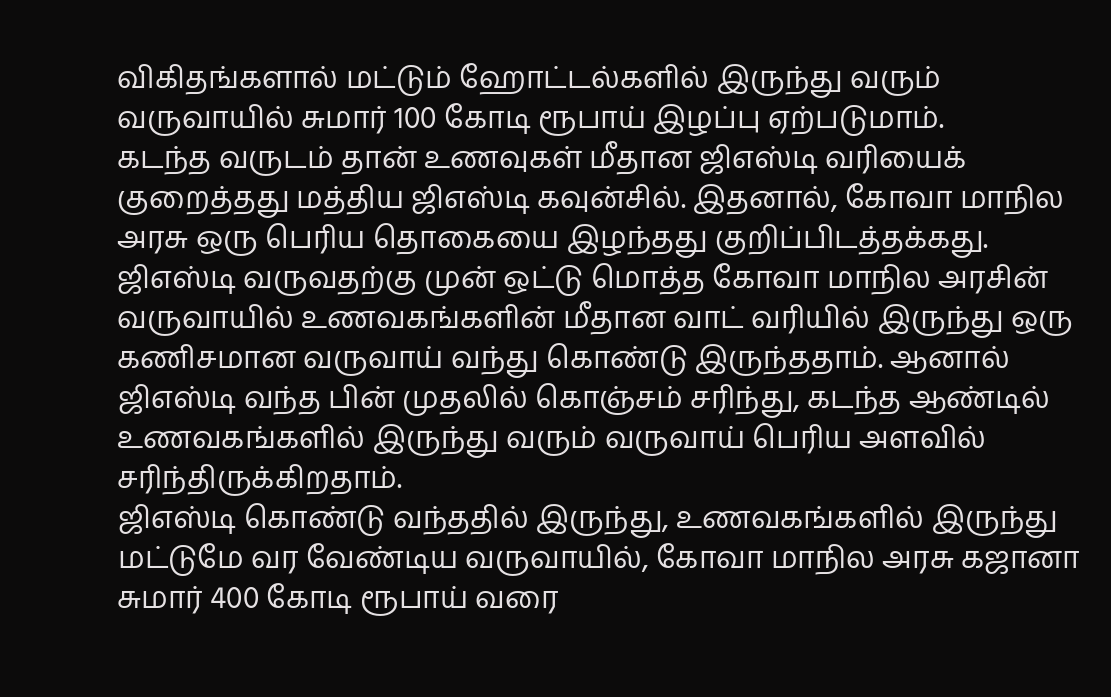விகிதங்களால் மட்டும் ஹோட்டல்களில் இருந்து வரும் வருவாயில் சுமார் 100 கோடி ரூபாய் இழப்பு ஏற்படுமாம்.
கடந்த வருடம் தான் உணவுகள் மீதான ஜிஎஸ்டி வரியைக் குறைத்தது மத்திய ஜிஎஸ்டி கவுன்சில். இதனால், கோவா மாநில அரசு ஒரு பெரிய தொகையை இழந்தது குறிப்பிடத்தக்கது. ஜிஎஸ்டி வருவதற்கு முன் ஒட்டு மொத்த கோவா மாநில அரசின் வருவாயில் உணவகங்களின் மீதான வாட் வரியில் இருந்து ஒரு கணிசமான வருவாய் வந்து கொண்டு இருந்ததாம். ஆனால் ஜிஎஸ்டி வந்த பின் முதலில் கொஞ்சம் சரிந்து, கடந்த ஆண்டில் உணவகங்களில் இருந்து வரும் வருவாய் பெரிய அளவில் சரிந்திருக்கிறதாம்.
ஜிஎஸ்டி கொண்டு வந்ததில் இருந்து, உணவகங்களில் இருந்து மட்டுமே வர வேண்டிய வருவாயில், கோவா மாநில அரசு கஜானா சுமார் 400 கோடி ரூபாய் வரை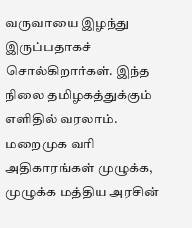வருவாயை இழந்து இருப்பதாகச் சொல்கிறார்கள். இந்த நிலை தமிழகத்துக்கும் எளிதில் வரலாம். மறைமுக வரி அதிகாரங்கள் முழுக்க, முழுக்க மத்திய அரசின்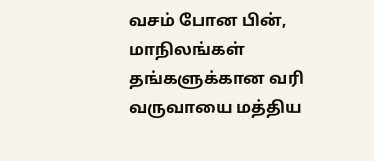வசம் போன பின், மாநிலங்கள் தங்களுக்கான வரி வருவாயை மத்திய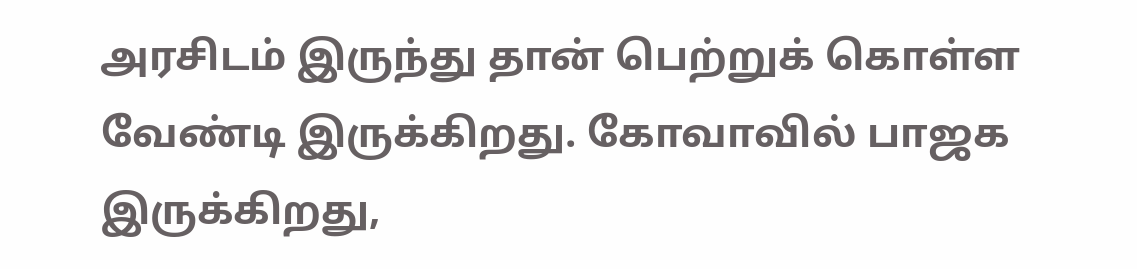அரசிடம் இருந்து தான் பெற்றுக் கொள்ள வேண்டி இருக்கிறது. கோவாவில் பாஜக இருக்கிறது,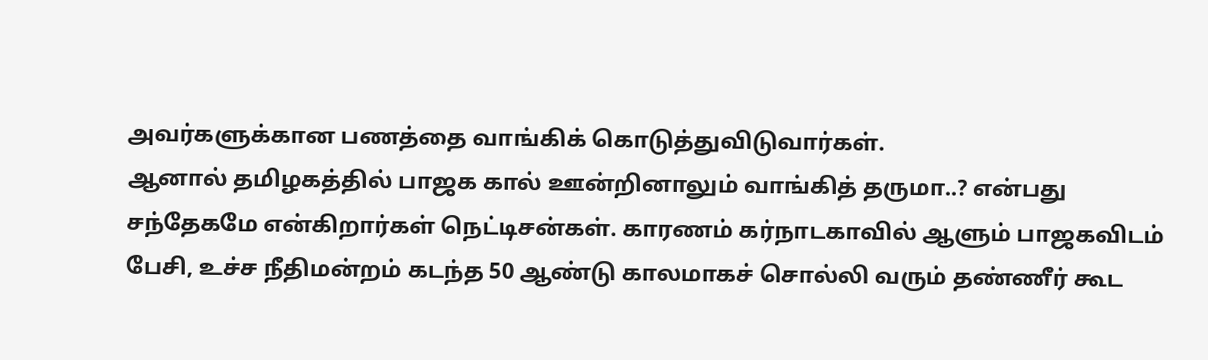அவர்களுக்கான பணத்தை வாங்கிக் கொடுத்துவிடுவார்கள்.
ஆனால் தமிழகத்தில் பாஜக கால் ஊன்றினாலும் வாங்கித் தருமா..? என்பது சந்தேகமே என்கிறார்கள் நெட்டிசன்கள். காரணம் கர்நாடகாவில் ஆளும் பாஜகவிடம் பேசி, உச்ச நீதிமன்றம் கடந்த 50 ஆண்டு காலமாகச் சொல்லி வரும் தண்ணீர் கூட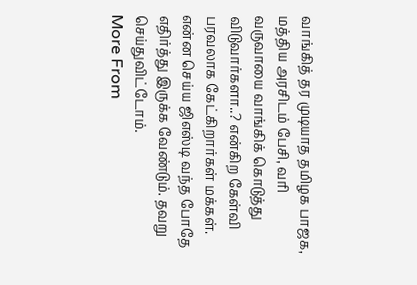வாங்கித் தர முடியாத தமிழக பாஜக, மத்திய அரசிடம் பேசி, வரி வருவாயை வாங்கிக் கொடுத்து விடுவார்களா..? என்கிற கேள்வி பரவலாக கேட்கிறார்கள் மக்கள். என்ன செய்ய ஜிஎஸ்டி வந்த போதே எதிர்த்து இருக்க வேண்டும். தவறு செய்துவிட்டோம்.
More From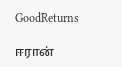GoodReturns

ஈரான்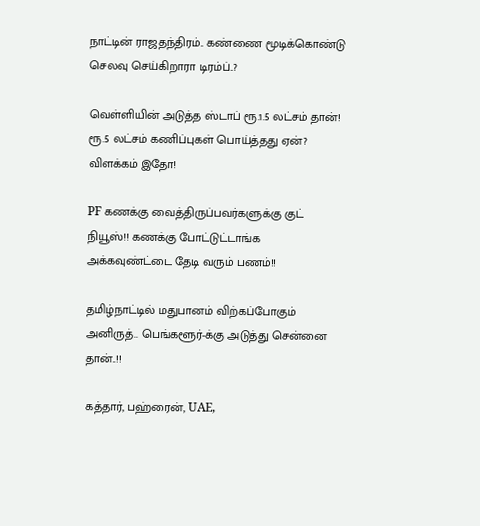நாட்டின் ராஜதந்திரம்.. கண்ணை மூடிக்கொண்டு செலவு செய்கிறாரா டிரம்ப்..?

வெள்ளியின் அடுத்த ஸ்டாப் ரூ.1.5 லட்சம் தான்! ரூ.5 லட்சம் கணிப்புகள் பொய்த்தது ஏன்? விளக்கம் இதோ!

PF கணக்கு வைத்திருப்பவர்களுக்கு குட் நியூஸ்!! கணக்கு போட்டுட்டாங்க அக்கவுண்ட்டை தேடி வரும் பணம்!!

தமிழ்நாட்டில் மதுபானம் விற்கப்போகும் அனிருத்.. பெங்களூர்-க்கு அடுத்து சென்னை தான்..!!

கத்தார், பஹ்ரைன், UAE,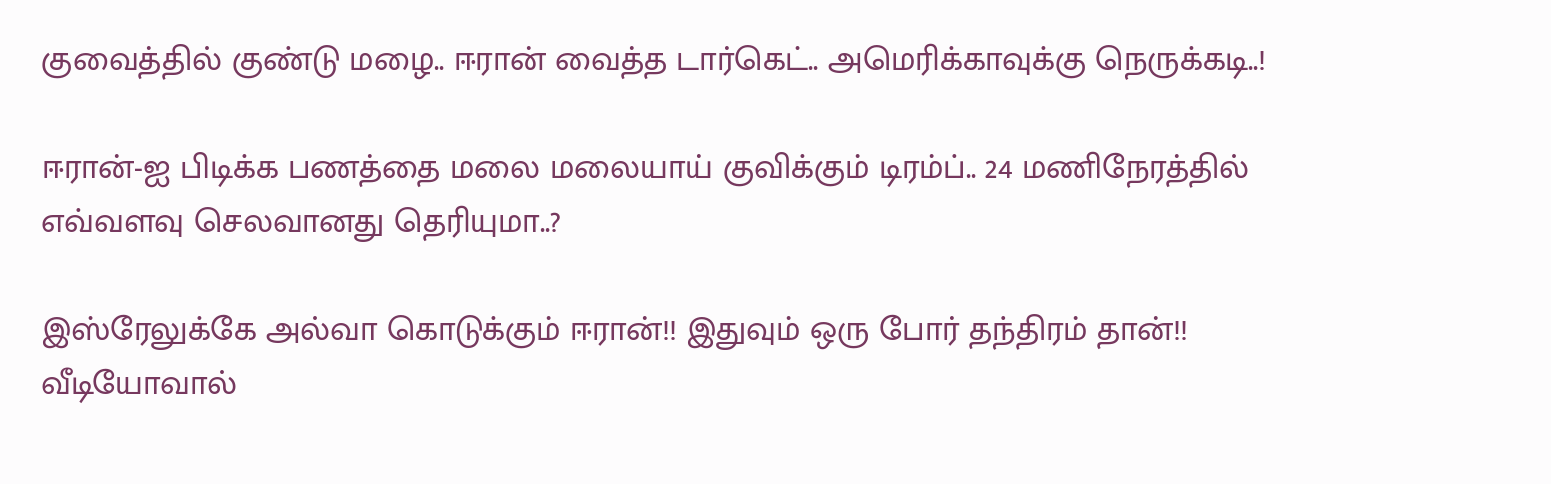குவைத்தில் குண்டு மழை.. ஈரான் வைத்த டார்கெட்.. அமெரிக்காவுக்கு நெருக்கடி..!

ஈரான்-ஐ பிடிக்க பணத்தை மலை மலையாய் குவிக்கும் டிரம்ப்.. 24 மணிநேரத்தில் எவ்வளவு செலவானது தெரியுமா..?

இஸ்ரேலுக்கே அல்வா கொடுக்கும் ஈரான்!! இதுவும் ஒரு போர் தந்திரம் தான்!! வீடியோவால்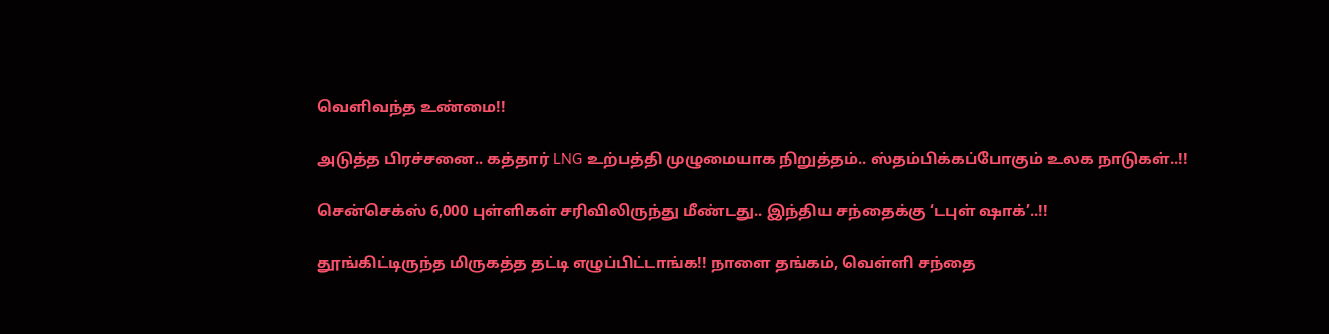வெளிவந்த உண்மை!!

அடுத்த பிரச்சனை.. கத்தார் LNG உற்பத்தி முழுமையாக நிறுத்தம்.. ஸ்தம்பிக்கப்போகும் உலக நாடுகள்..!!

சென்செக்ஸ் 6,000 புள்ளிகள் சரிவிலிருந்து மீண்டது.. இந்திய சந்தைக்கு ‘டபுள் ஷாக்’..!!

தூங்கிட்டிருந்த மிருகத்த தட்டி எழுப்பிட்டாங்க!! நாளை தங்கம், வெள்ளி சந்தை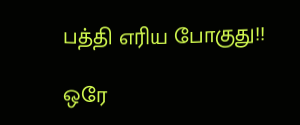பத்தி எரிய போகுது!!

ஒரே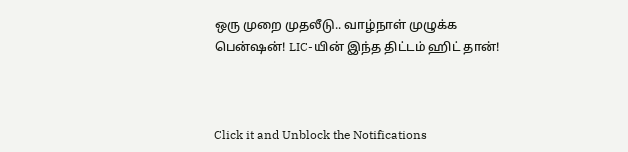ஒரு முறை முதலீடு.. வாழ்நாள் முழுக்க பென்ஷன்! LIC-யின் இந்த திட்டம் ஹிட் தான்!



Click it and Unblock the Notifications